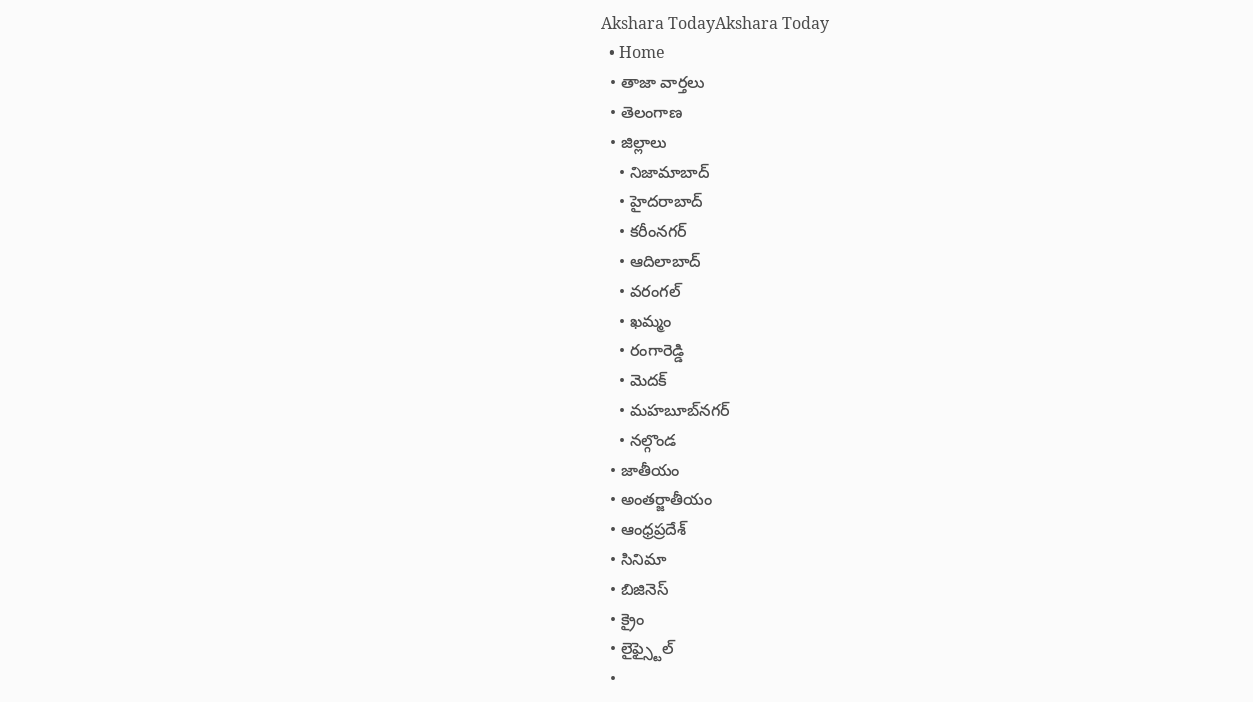Akshara TodayAkshara Today
  • Home
  • తాజా వార్తలు
  • తెలంగాణ
  • జిల్లాలు
    • నిజామాబాద్
    • హైదరాబాద్
    • కరీంనగర్
    • ఆదిలాబాద్
    • వరంగల్
    • ఖమ్మం
    • రంగారెడ్డి
    • మెదక్
    • మహబూబ్‌నగర్
    • నల్గొండ
  • జాతీయం
  • అంతర్జాతీయం
  • ఆంధ్రప్రదేశ్
  • సినిమా
  • బిజినెస్
  • క్రైం
  • లైఫ్స్టైల్
  •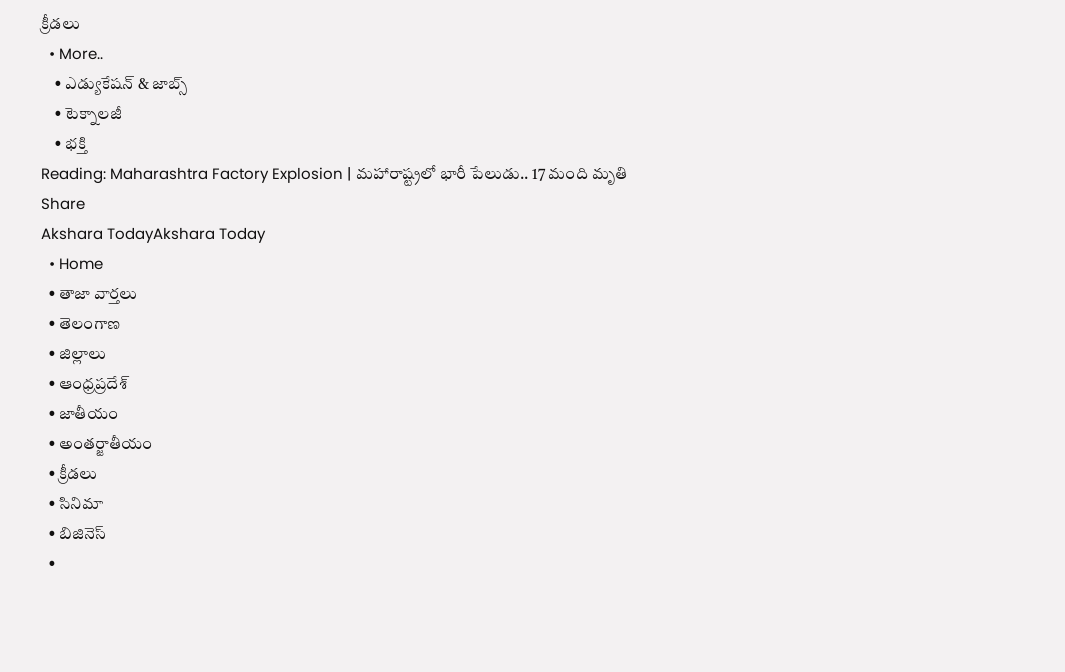క్రీడలు
  • More..
    • ఎడ్యుకేషన్ & జాబ్స్
    • టెక్నాలజీ
    • భక్తి
Reading: Maharashtra Factory Explosion | మహారాష్ట్రలో భారీ పేలుడు.. 17 మంది మృతి
Share
Akshara TodayAkshara Today
  • Home
  • తాజా వార్తలు
  • తెలంగాణ
  • జిల్లాలు
  • ఆంధ్రప్రదేశ్
  • జాతీయం
  • అంతర్జాతీయం
  • క్రీడలు
  • సినిమా
  • బిజినెస్
  •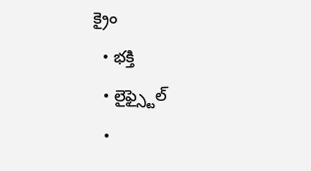క్రైం
  • భక్తి
  • లైఫ్స్టైల్
  •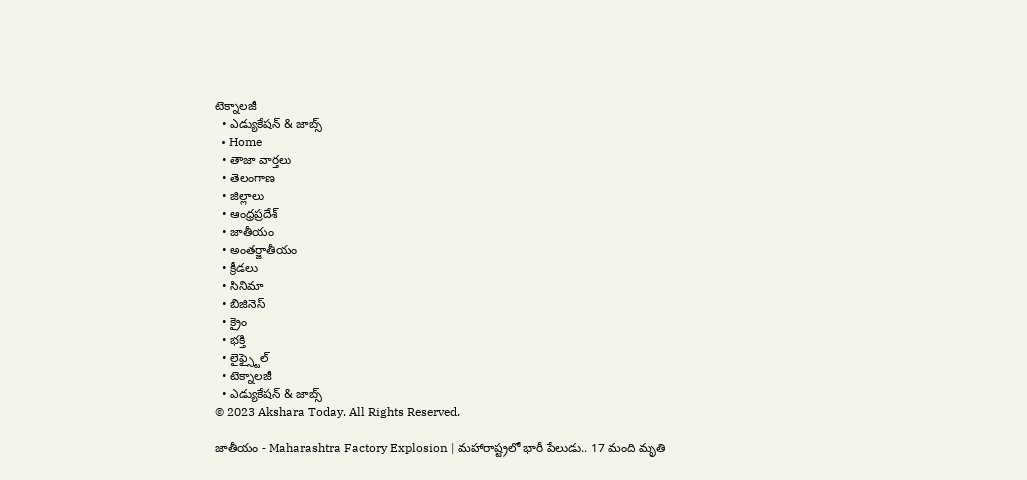టెక్నాలజీ
  • ఎడ్యుకేషన్ & జాబ్స్
  • Home
  • తాజా వార్తలు
  • తెలంగాణ
  • జిల్లాలు
  • ఆంధ్రప్రదేశ్
  • జాతీయం
  • అంతర్జాతీయం
  • క్రీడలు
  • సినిమా
  • బిజినెస్
  • క్రైం
  • భక్తి
  • లైఫ్స్టైల్
  • టెక్నాలజీ
  • ఎడ్యుకేషన్ & జాబ్స్
© 2023 Akshara Today. All Rights Reserved.

జాతీయం - Maharashtra Factory Explosion | మహారాష్ట్రలో భారీ పేలుడు.. 17 మంది మృతి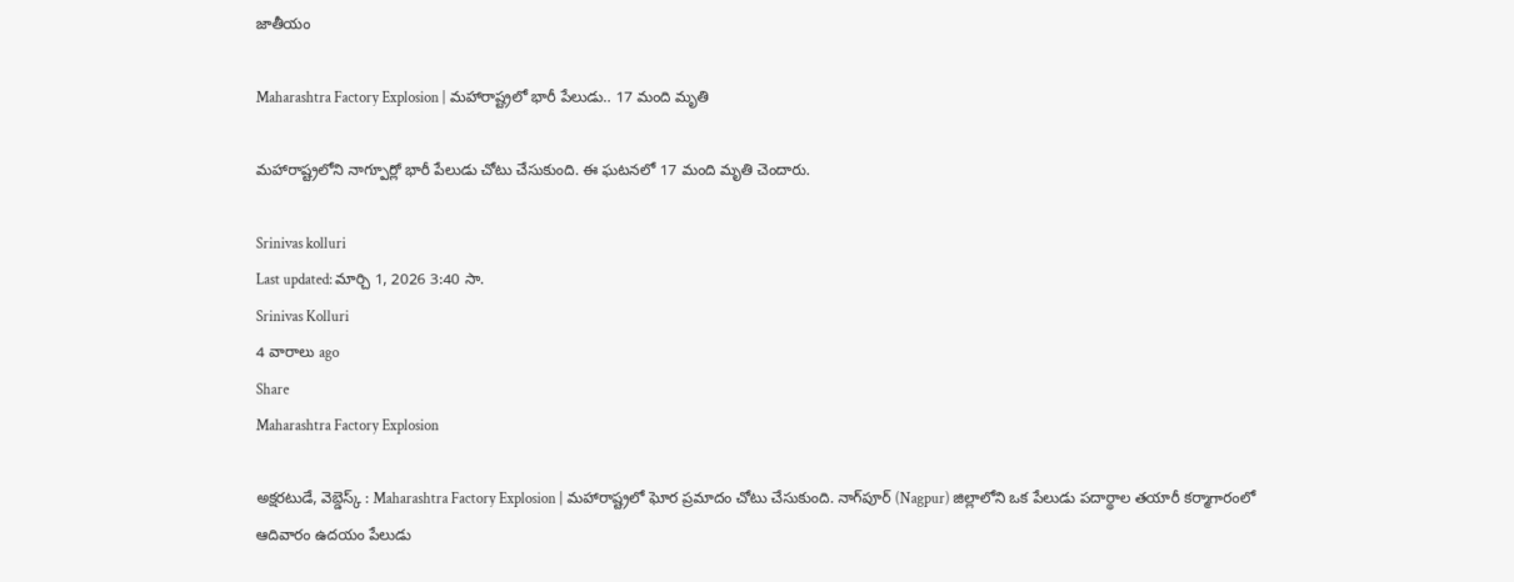జాతీయం

Maharashtra Factory Explosion | మహారాష్ట్రలో భారీ పేలుడు.. 17 మంది మృతి

మహారాష్ట్రలోని నాగ్పూర్లో భారీ పేలుడు చోటు చేసుకుంది. ఈ ఘటనలో 17 మంది మృతి చెందారు.

Srinivas kolluri
Last updated: మార్చి 1, 2026 3:40 సా.
Srinivas Kolluri
4 వారాలు ago
Share
Maharashtra Factory Explosion

అక్షరటుడే, వెబ్డెస్క్ : Maharashtra Factory Explosion | మహారాష్ట్రలో ఘోర ప్రమాదం చోటు చేసుకుంది. నాగ్‌పూర్ (Nagpur) జిల్లాలోని ఒక పేలుడు పదార్థాల తయారీ కర్మాగారంలో ఆదివారం ఉదయం పేలుడు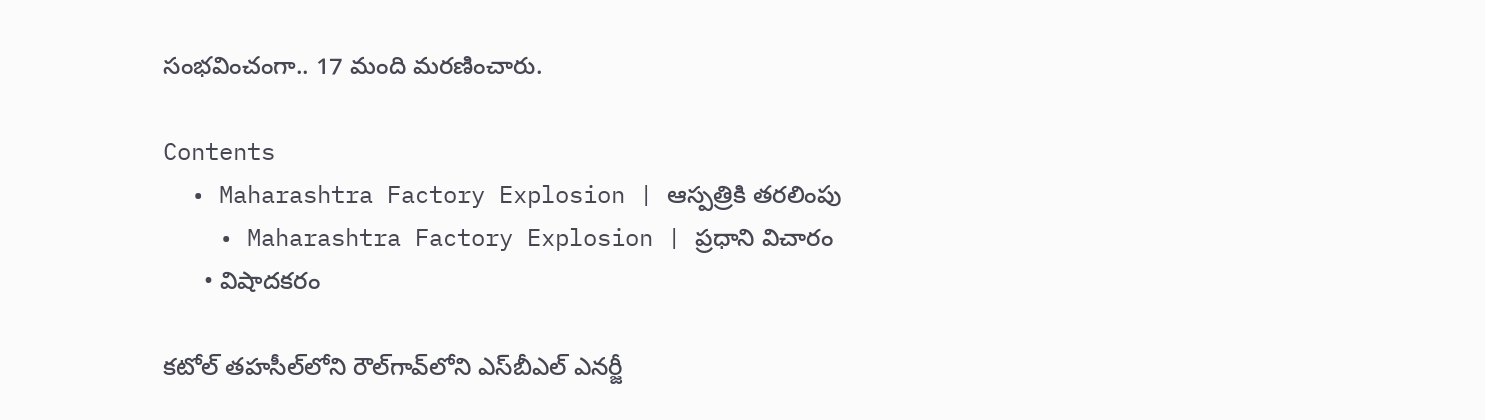సంభవించంగా.. 17 మంది మరణించారు.

Contents
  • Maharashtra Factory Explosion | ఆస్పత్రికి తరలింపు
    • Maharashtra Factory Explosion | ప్రధాని విచారం
      • విషాదకరం

కటోల్ తహసీల్‌లోని రౌల్‌గావ్‌లోని ఎస్‌బీఎల్ ఎనర్జీ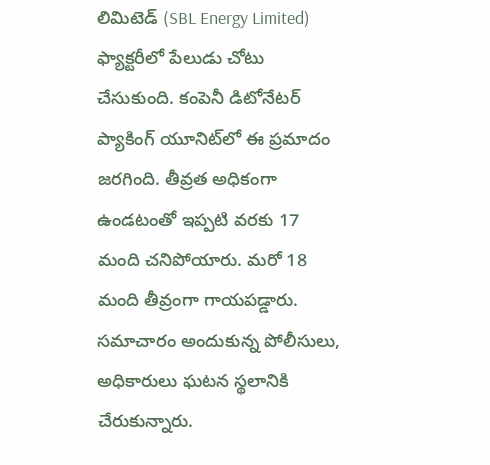లిమిటెడ్ (SBL Energy Limited) ఫ్యాక్టరీలో పేలుడు చోటు చేసుకుంది. కంపెనీ డిటోనేటర్ ప్యాకింగ్ యూనిట్‌లో ఈ ప్రమాదం జరగింది. తీవ్రత అధికంగా ఉండటంతో ఇప్పటి వరకు 17 మంది చనిపోయారు. మరో 18 మంది తీవ్రంగా గాయపడ్డారు. సమాచారం అందుకున్న పోలీసులు, అధికారులు ఘటన స్థలానికి చేరుకున్నారు.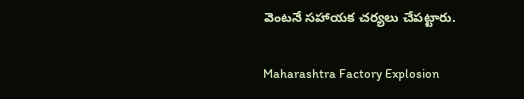వెంటనే సహాయక చర్యలు చేపట్టారు.

Maharashtra Factory Explosion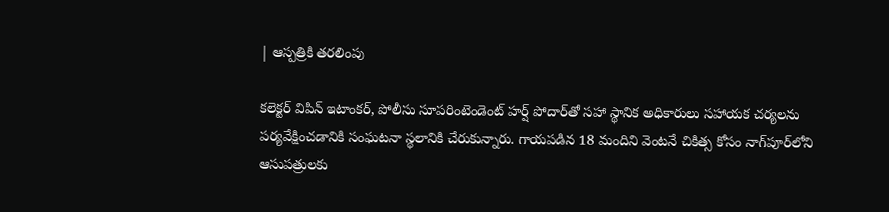| ఆస్పత్రికి తరలింపు

కలెక్టర్ విపిన్ ఇటాంకర్, పోలీసు సూపరింటెండెంట్ హర్ష్ పోదార్‌తో సహా స్థానిక అధికారులు సహాయక చర్యలను పర్యవేక్షించడానికి సంఘటనా స్థలానికి చేరుకున్నారు. గాయపడిన 18 మందిని వెంటనే చికిత్స కోసం నాగ్‌పూర్‌లోని ఆసుపత్రులకు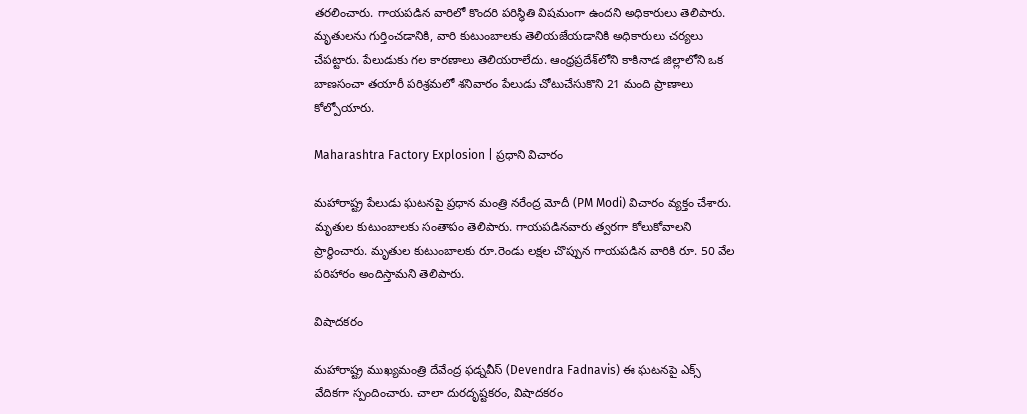తరలించారు. గాయపడిన వారిలో కొందరి పరిస్థితి విషమంగా ఉందని అధికారులు తెలిపారు. మృతులను గుర్తించడానికి, వారి కుటుంబాలకు తెలియజేయడానికి అధికారులు చర్యలు చేపట్టారు. పేలుడుకు గల కారణాలు తెలియరాలేదు. ఆంధ్రప్రదేశ్‌లోని కాకినాడ జిల్లాలోని ఒక బాణసంచా తయారీ పరిశ్రమలో శనివారం పేలుడు చోటుచేసుకొని 21 మంది ప్రాణాలు కోల్పోయారు.

Maharashtra Factory Explosion | ప్రధాని విచారం

మహారాష్ట్ర పేలుడు ఘటనపై ప్రధాన మంత్రి నరేంద్ర మోదీ (PM Modi) విచారం వ్యక్తం చేశారు. మృతుల కుటుంబాలకు సంతాపం తెలిపారు. గాయపడినవారు త్వరగా కోలుకోవాలని ప్రార్థించారు. మృతుల కుటుంబాలకు రూ.రెండు లక్షల చొప్పున గాయపడిన వారికి రూ. 50 వేల పరిహారం అందిస్తామని తెలిపారు.

విషాదకరం

మహారాష్ట్ర ముఖ్యమంత్రి దేవేంద్ర ఫడ్నవీస్ (Devendra Fadnavis) ఈ ఘటనపై ఎక్స్ వేదికగా స్పందించారు. చాలా దురదృష్టకరం, విషాదకరం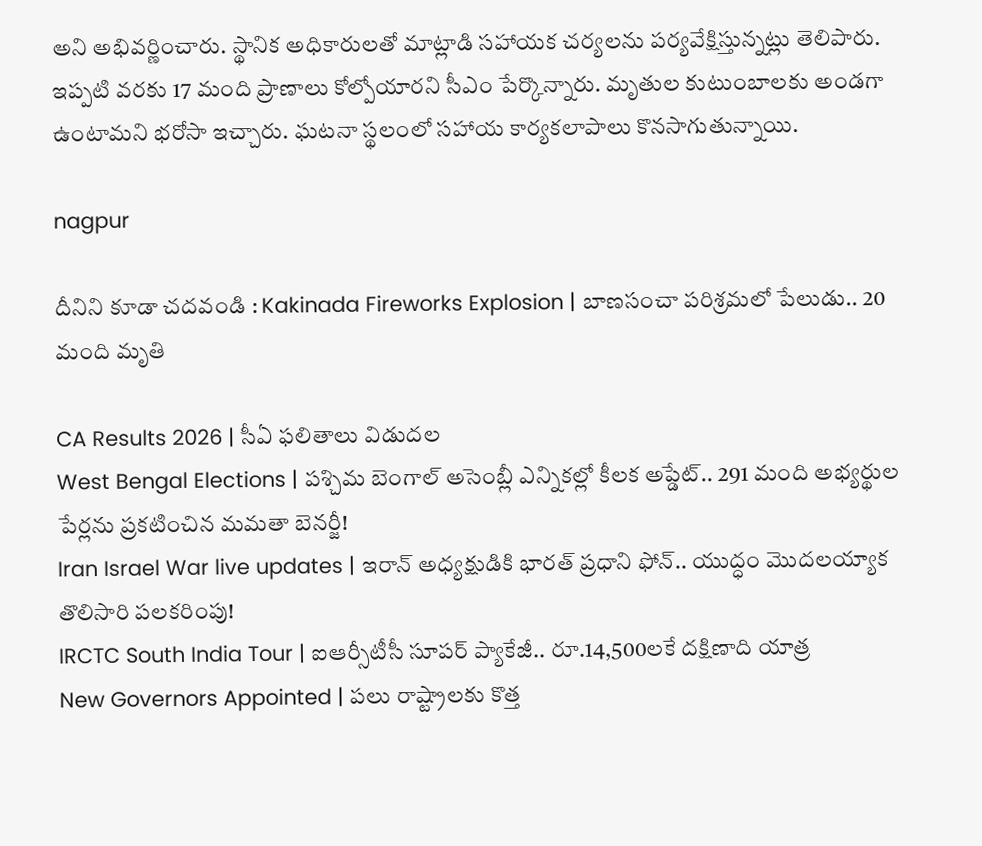అని అభివర్ణించారు. స్థానిక అధికారులతో మాట్లాడి సహాయక చర్యలను పర్యవేక్షిస్తున్నట్లు తెలిపారు. ఇప్పటి వరకు 17 మంది ప్రాణాలు కోల్పోయారని సీఎం పేర్కొన్నారు. మృతుల కుటుంబాలకు అండగా ఉంటామని భరోసా ఇచ్చారు. ఘటనా స్థలంలో సహాయ కార్యకలాపాలు కొనసాగుతున్నాయి.

nagpur

దీనిని కూడా చదవండి : Kakinada Fireworks Explosion | బాణసంచా పరిశ్రమలో పేలుడు.. 20 మంది మృతి

CA Results 2026 | సీఏ ఫలితాలు విడుదల
West Bengal Elections | పశ్చిమ బెంగాల్‌ అసెంబ్లీ ఎన్నికల్లో కీలక అప్డేట్.. 291 మంది అభ్యర్థుల పేర్లను ప్రకటించిన మమతా బెనర్జీ!
Iran Israel War live updates | ఇరాన్ అధ్యక్షుడికి భారత్ ప్రధాని ఫోన్.. యుద్ధం మొదలయ్యాక తొలిసారి పలకరింపు!
IRCTC South India Tour | ఐఆర్సీటీసీ సూపర్ ప్యాకేజీ.. రూ.14,500లకే దక్షిణాది యాత్ర
New Governors Appointed | పలు రాష్ట్రాలకు కొత్త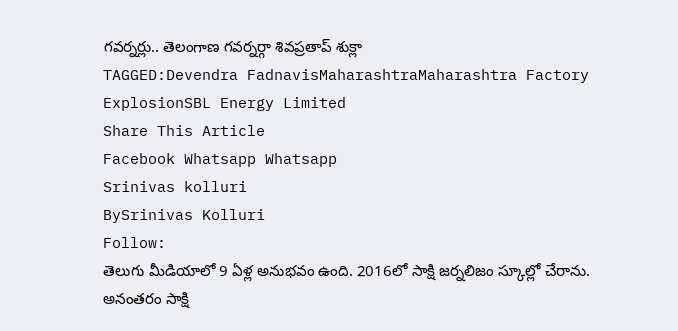గవర్నర్లు.. తెలంగాణ గవర్నర్గా శివప్రతాప్ శుక్లా
TAGGED:Devendra FadnavisMaharashtraMaharashtra Factory ExplosionSBL Energy Limited
Share This Article
Facebook Whatsapp Whatsapp
Srinivas kolluri
BySrinivas Kolluri
Follow:
తెలుగు మీడియాలో 9 ఏళ్ల అనుభవం ఉంది. 2016లో సాక్షి జర్నలిజం స్కూల్లో చేరాను. అనంతరం సాక్షి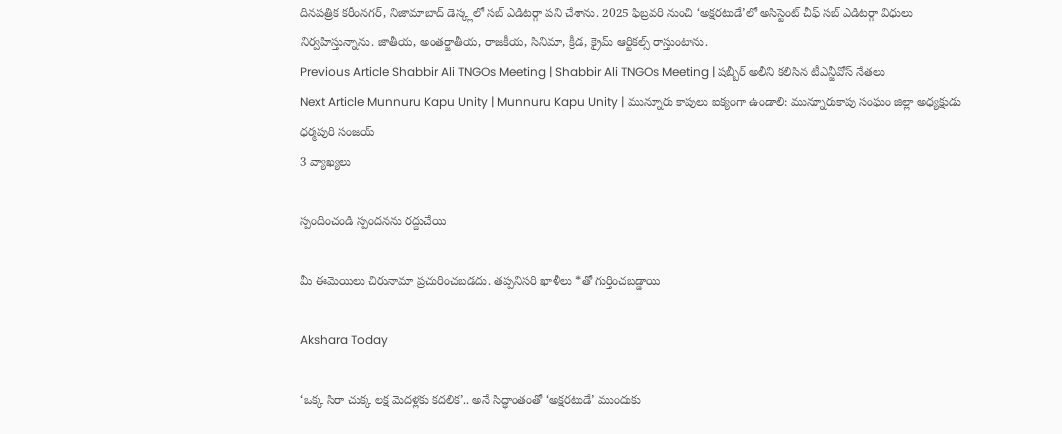దినపత్రిక కరీంనగర్, నిజామాబాద్ డెస్క్లలో సబ్ ఎడిటర్గా పని చేశాను. 2025 ఫిబ్రవరి నుంచి ‘అక్షరటుడే’లో అసిస్టెంట్ చీఫ్ సబ్ ఎడిటర్గా విధులు నిర్వహిస్తున్నాను. జాతీయ, అంతర్జాతీయ, రాజకీయ, సినిమా, క్రీడ, క్రైమ్ ఆర్టికల్స్ రాస్తుంటాను.
Previous Article Shabbir Ali TNGOs Meeting | Shabbir Ali TNGOs Meeting | షబ్బీర్ అలీని కలిసిన టీఎన్జీవోస్ నేతలు
Next Article Munnuru Kapu Unity | Munnuru Kapu Unity | మున్నూరు కాపులు ఐక్యంగా ఉండాలి: మున్నూరుకాపు సంఘం జిల్లా అధ్యక్షుడు ధర్మపురి సంజయ్
3 వ్యాఖ్యలు

స్పందించండి స్పందనను రద్దుచేయి

మీ ఈమెయిలు చిరునామా ప్రచురించబడదు. తప్పనిసరి ఖాళీలు *తో గుర్తించబడ్డాయి

Akshara Today

‘ఒక్క సిరా చుక్క లక్ష మెదళ్లకు కదలిక’.. అనే సిద్ధాంతంతో ‘అక్షరటుడే’ ముందుకు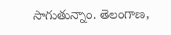సాగుతున్నాం. తెలంగాణ,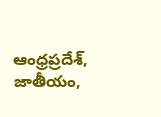ఆంధ్రప్రదేశ్, జాతీయం,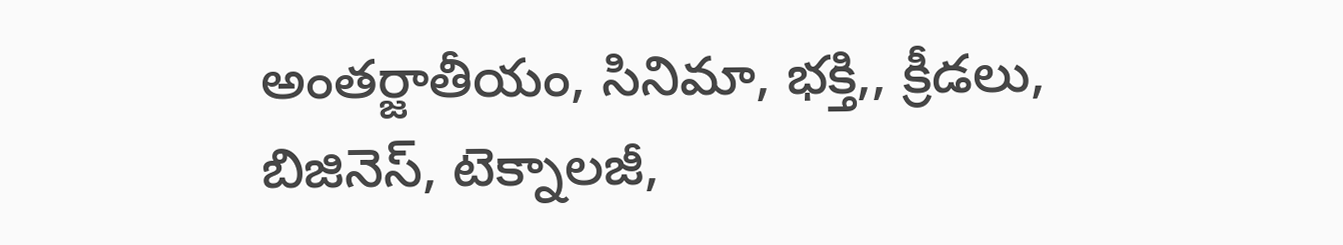అంతర్జాతీయం, సినిమా, భక్తి,, క్రీడలు, బిజినెస్, టెక్నాలజీ,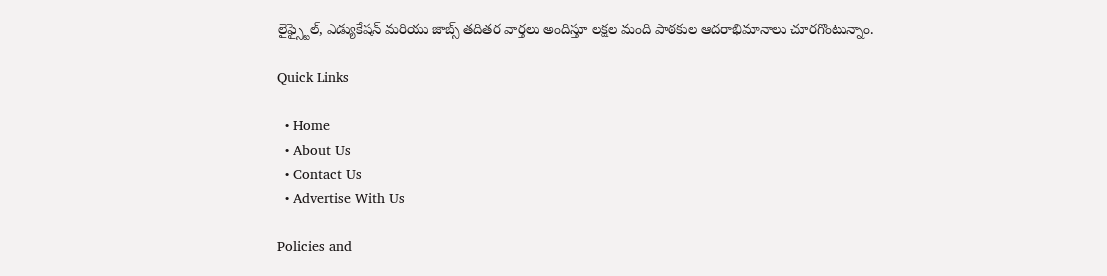లైఫ్స్టైల్, ఎడ్యుకేషన్ మరియు జాబ్స్ తదితర వార్తలు అందిస్తూ లక్షల మంది పాఠకుల ఆదరాభిమానాలు చూరగొంటున్నాం.

Quick Links

  • Home
  • About Us
  • Contact Us
  • Advertise With Us

Policies and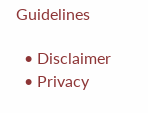Guidelines

  • Disclaimer
  • Privacy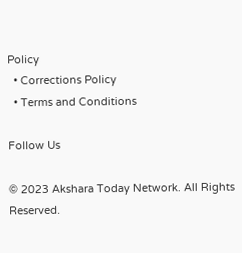Policy
  • Corrections Policy
  • Terms and Conditions

Follow Us

© 2023 Akshara Today Network. All Rights Reserved.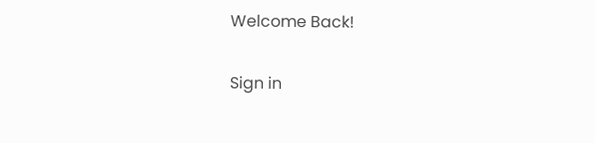Welcome Back!

Sign in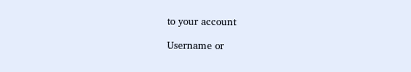to your account

Username or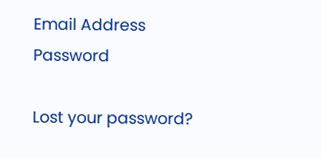Email Address
Password

Lost your password?